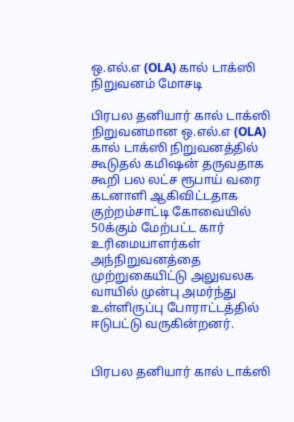ஒ.எல்.எ (OLA) கால் டாக்ஸி நிறுவனம் மோசடி

பிரபல தனியார் கால் டாக்ஸி நிறுவனமான ஒ.எல்.எ (OLA) கால் டாக்ஸி நிறுவனத்தில் கூடுதல் கமிஷன் தருவதாக கூறி பல லட்ச ரூபாய் வரை கடனாளி ஆகிவிட்டதாக குற்றம்சாட்டி கோவையில் 50க்கும் மேற்பட்ட கார் உரிமையாளர்கள் அந்நிறுவனத்தை முற்றுகையிட்டு அலுவலக வாயில் முன்பு அமர்ந்து உள்ளிருப்பு போராட்டத்தில் ஈடுபட்டு வருகின்றனர்.


பிரபல தனியார் கால் டாக்ஸி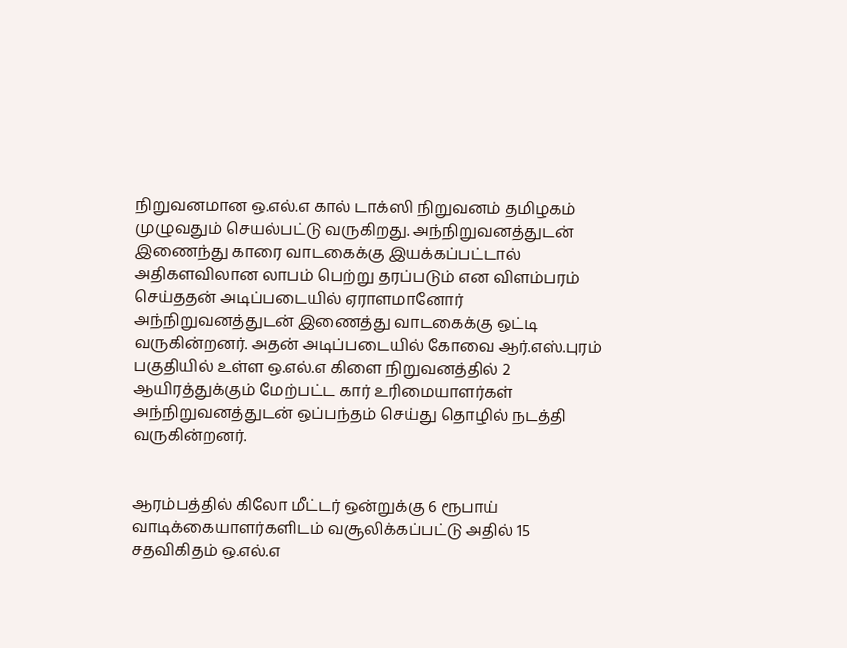நிறுவனமான ஒ.எல்.எ கால் டாக்ஸி நிறுவனம் தமிழகம் முழுவதும் செயல்பட்டு வருகிறது. அந்நிறுவனத்துடன் இணைந்து காரை வாடகைக்கு இயக்கப்பட்டால் அதிகளவிலான லாபம் பெற்று தரப்படும் என விளம்பரம் செய்ததன் அடிப்படையில் ஏராளமானோர் அந்நிறுவனத்துடன் இணைத்து வாடகைக்கு ஒட்டி வருகின்றனர். அதன் அடிப்படையில் கோவை ஆர்.எஸ்.புரம் பகுதியில் உள்ள ஒ.எல்.எ கிளை நிறுவனத்தில் 2 ஆயிரத்துக்கும் மேற்பட்ட கார் உரிமையாளர்கள் அந்நிறுவனத்துடன் ஒப்பந்தம் செய்து தொழில் நடத்தி வருகின்றனர்.


ஆரம்பத்தில் கிலோ மீட்டர் ஒன்றுக்கு 6 ரூபாய் வாடிக்கையாளர்களிடம் வசூலிக்கப்பட்டு அதில் 15 சதவிகிதம் ஒ.எல்.எ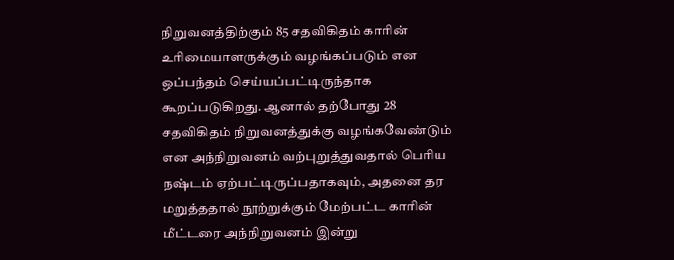நிறுவனத்திற்கும் 85 சதவிகிதம் காரின் உரிமையாளருக்கும் வழங்கப்படும் என ஒப்பந்தம் செய்யப்பட்டிருந்தாக கூறப்படுகிறது. ஆனால் தற்போது 28 சதவிகிதம் நிறுவனத்துக்கு வழங்கவேண்டும் என அந்நிறுவனம் வற்புறுத்துவதால் பெரிய நஷ்டம் ஏற்பட்டிருப்பதாகவும், அதனை தர மறுத்ததால் நூற்றுக்கும் மேற்பட்ட காரின் மீட்டரை அந்நிறுவனம் இன்று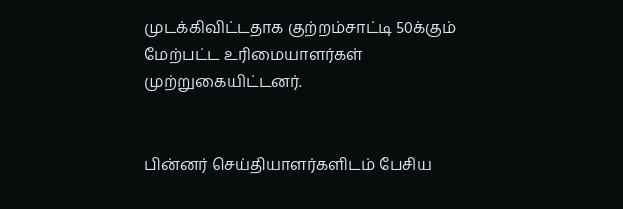முடக்கிவிட்டதாக குற்றம்சாட்டி 50க்கும் மேற்பட்ட உரிமையாளர்கள் முற்றுகையிட்டனர்.


பின்னர் செய்தியாளர்களிடம் பேசிய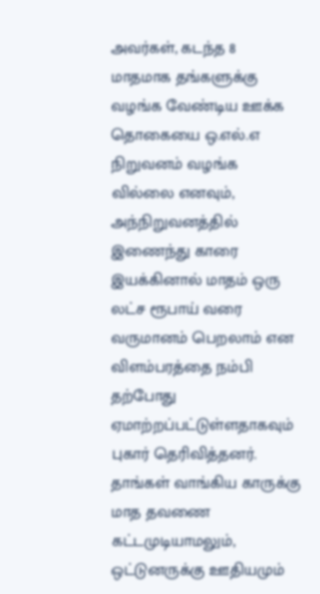அவர்கள், கடந்த 8 மாதமாக தங்களுக்கு வழங்க வேண்டிய ஊக்க தொகையை ஒ.எல்.எ நிறுவனம் வழங்க வில்லை எனவும், அந்நிறுவனத்தில் இணைந்து காரை இயக்கினால் மாதம் ஒரு லட்ச ரூபாய் வரை வருமானம் பெறலாம் என விளம்பரத்தை நம்பி தற்போது ஏமாற்றப்பட்டுள்ளதாகவும் புகார் தெரிவித்தனர். தாங்கள் வாங்கிய காருக்கு மாத தவணை கட்டமுடியாமலும், ஒட்டுனருக்கு ஊதியமும்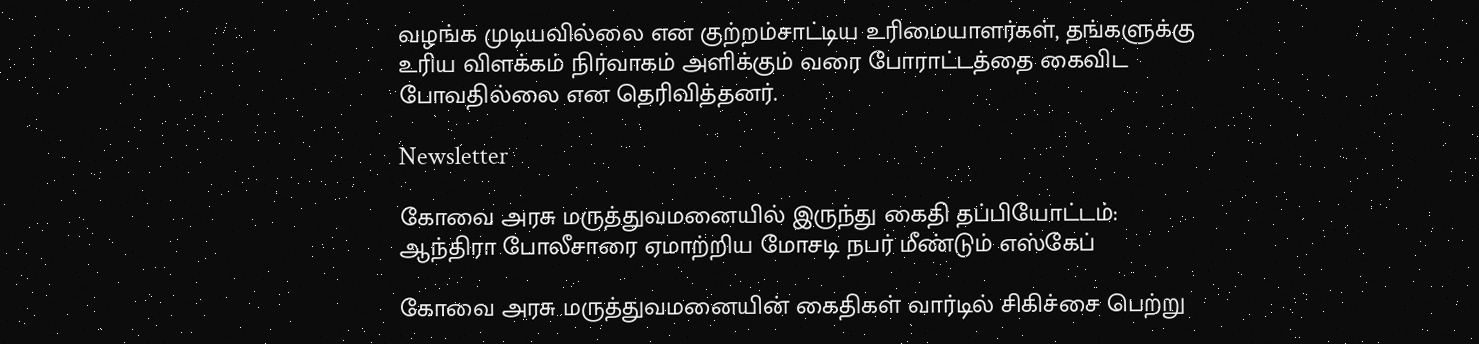வழங்க முடியவில்லை என குற்றம்சாட்டிய உரிமையாளர்கள், தங்களுக்கு உரிய விளக்கம் நிர்வாகம் அளிக்கும் வரை போராட்டத்தை கைவிட போவதில்லை என தெரிவித்தனர்.

Newsletter

கோவை அரசு மருத்துவமனையில் இருந்து கைதி தப்பியோட்டம்: ஆந்திரா போலீசாரை ஏமாற்றிய மோசடி நபர் மீண்டும் எஸ்கேப்

கோவை அரசு மருத்துவமனையின் கைதிகள் வார்டில் சிகிச்சை பெற்று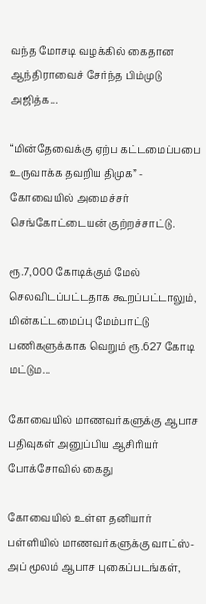வந்த மோசடி வழக்கில் கைதான ஆந்திராவைச் சேர்ந்த பிம்முடு அஜித்க...

“மின்தேவைக்கு ஏற்ப கட்டமைப்பபை உருவாக்க தவறிய திமுக” - கோவையில் அமைச்சர் செங்கோட்டையன் குற்றச்சாட்டு.

ரூ.7,000 கோடிக்கும் மேல் செலவிடப்பட்டதாக கூறப்பட்டாலும், மின்கட்டமைப்பு மேம்பாட்டு பணிகளுக்காக வெறும் ரூ.627 கோடி மட்டும...

கோவையில் மாணவர்களுக்கு ஆபாச பதிவுகள் அனுப்பிய ஆசிரியர் போக்சோவில் கைது

கோவையில் உள்ள தனியார் பள்ளியில் மாணவர்களுக்கு வாட்ஸ்-அப் மூலம் ஆபாச புகைப்படங்கள்,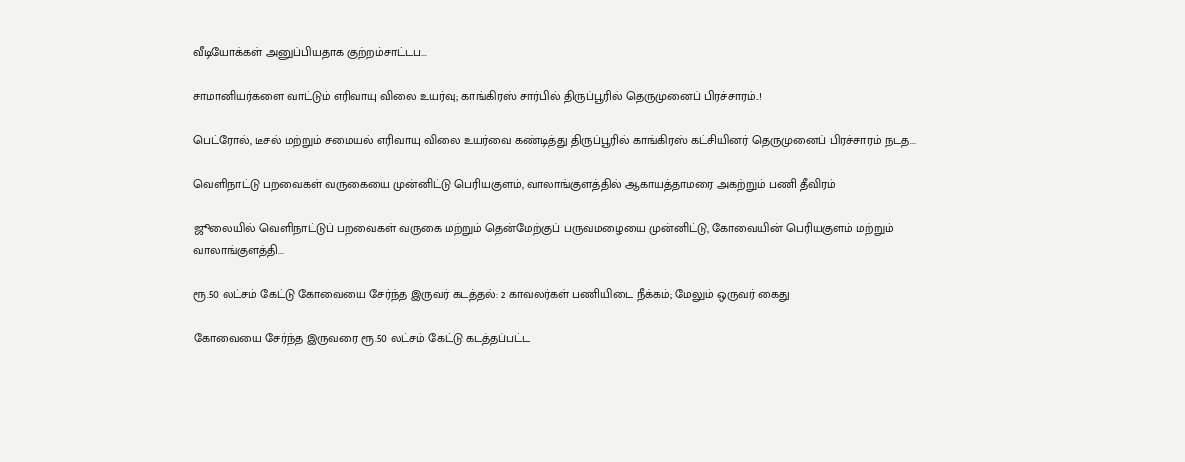வீடியோக்கள் அனுப்பியதாக குற்றம்சாட்டப...

சாமானியர்களை வாட்டும் எரிவாயு விலை உயர்வு; காங்கிரஸ் சார்பில் திருப்பூரில் தெருமுனைப் பிரச்சாரம்..!

பெட்ரோல், டீசல் மற்றும் சமையல் எரிவாயு விலை உயர்வை கண்டித்து திருப்பூரில் காங்கிரஸ் கட்சியினர் தெருமுனைப் பிரச்சாரம் நடத...

வெளிநாட்டு பறவைகள் வருகையை முன்னிட்டு பெரியகுளம், வாலாங்குளத்தில் ஆகாயத்தாமரை அகற்றும் பணி தீவிரம்

ஜூலையில் வெளிநாட்டுப் பறவைகள் வருகை மற்றும் தென்மேற்குப் பருவமழையை முன்னிட்டு, கோவையின் பெரியகுளம் மற்றும் வாலாங்குளத்தி...

ரூ.50 லட்சம் கேட்டு கோவையை சேர்ந்த இருவர் கடத்தல்: 2 காவலர்கள் பணியிடை நீக்கம்; மேலும் ஒருவர் கைது

கோவையை சேர்ந்த இருவரை ரூ.50 லட்சம் கேட்டு கடத்தப்பட்ட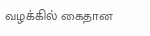வழக்கில் கைதான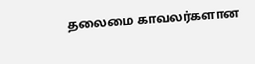தலைமை காவலர்களான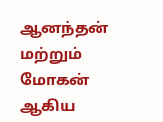ஆனந்தன் மற்றும் மோகன் ஆகிய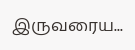இருவரைய...